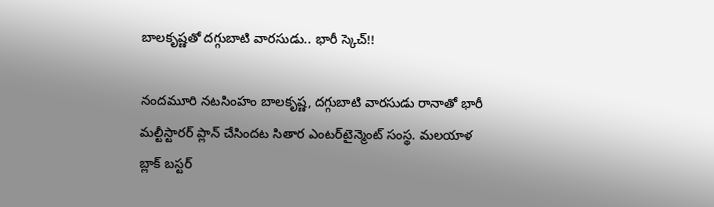బాలకృష్ణతో దగ్గుబాటి వారసుడు.. భారీ స్కెచ్!!

నందమూరి నటసింహం బాలకృష్ణ, దగ్గుబాటి వారసుడు రానాతో భారీ మల్టీస్టారర్ ప్లాన్ చేసిందట సితార ఎంటర్‌టైన్మెంట్ సంస్థ. మలయాళ బ్లాక్ బస్టర్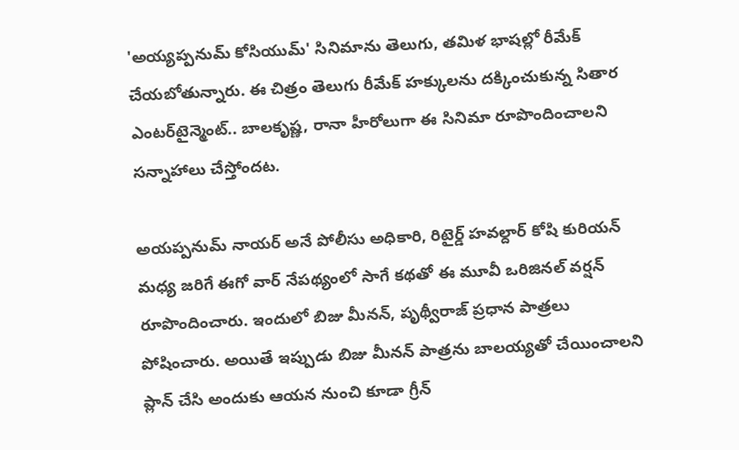'అయ్యప్పనుమ్‌ కోసియుమ్' సినిమాను తెలుగు, తమిళ భాషల్లో రీమేక్ చేయబోతున్నారు. ఈ చిత్రం తెలుగు రీమేక్ హక్కులను దక్కించుకున్న సితార ఎంటర్‌టైన్మెంట్.. బాలకృష్ణ, రానా హీరోలుగా ఈ సినిమా రూపొందించాలని సన్నాహాలు చేస్తోందట.

అయప్పనుమ్ నాయర్ అనే పోలీసు అధికారి, రిటైర్డ్ హవల్దార్ కోషి కురియన్ మధ్య జరిగే ఈగో వార్ నేపథ్యంలో సాగే కథతో ఈ మూవీ ఒరిజినల్ వర్షన్ రూపొందించారు. ఇందులో బిజు మీనన్, పృథ్వీరాజ్ ప్రధాన పాత్రలు పోషించారు. అయితే ఇప్పుడు బిజు మీనన్ పాత్రను బాలయ్యతో చేయించాలని ప్లాన్ చేసి అందుకు ఆయన నుంచి కూడా గ్రీన్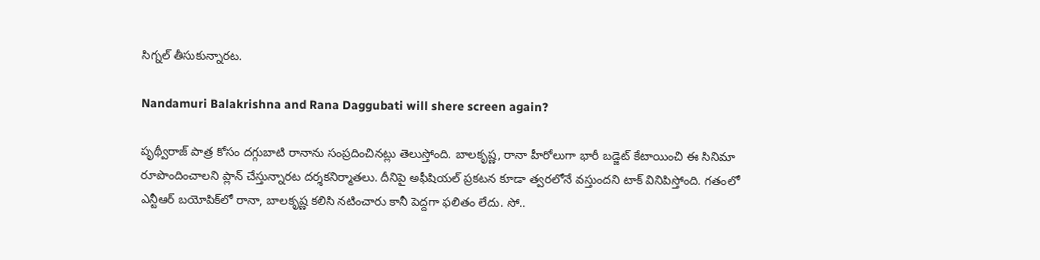సిగ్నల్ తీసుకున్నారట.

Nandamuri Balakrishna and Rana Daggubati will shere screen again?

పృథ్వీరాజ్‌ పాత్ర కోసం దగ్గుబాటి రానాను సంప్రదించినట్లు తెలుస్తోంది. బాలకృష్ణ, రానా హీరోలుగా భారీ బడ్జెట్ కేటాయించి ఈ సినిమా రూపొందించాలని ప్లాన్ చేస్తున్నారట దర్శకనిర్మాతలు. దీనిపై అఫీషియల్ ప్రకటన కూడా త్వరలోనే వస్తుందని టాక్ వినిపిస్తోంది. గతంలో ఎన్టీఆర్ బయోపిక్‌లో రానా, బాలకృష్ణ కలిసి నటించారు కానీ పెద్దగా ఫలితం లేదు. సో..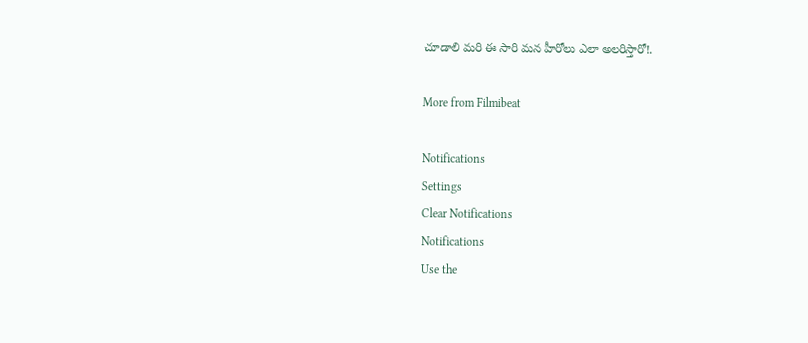చూడాలి మరి ఈ సారి మన హీరోలు ఎలా అలరిస్తారో!.

More from Filmibeat

Notifications
Settings
Clear Notifications
Notifications
Use the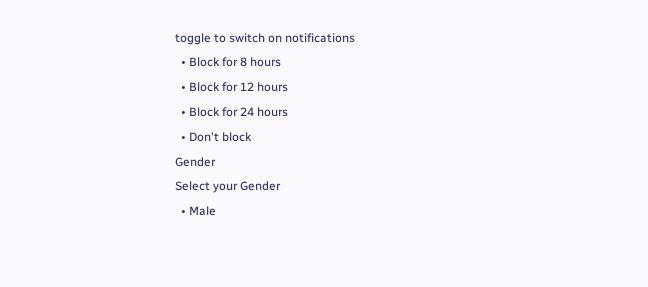toggle to switch on notifications
  • Block for 8 hours
  • Block for 12 hours
  • Block for 24 hours
  • Don't block
Gender
Select your Gender
  • Male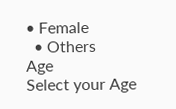• Female
  • Others
Age
Select your Age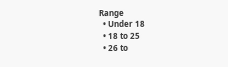Range
  • Under 18
  • 18 to 25
  • 26 to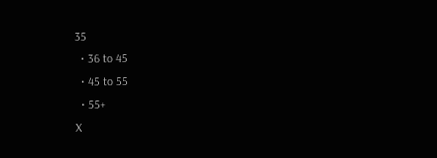35
  • 36 to 45
  • 45 to 55
  • 55+
X